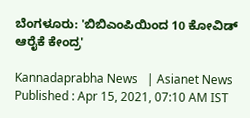ಬೆಂಗಳೂರು: 'ಬಿಬಿಎಂಪಿಯಿಂದ 10 ಕೋವಿಡ್‌ ಆರೈಕೆ ಕೇಂದ್ರ'

Kannadaprabha News   | Asianet News
Published : Apr 15, 2021, 07:10 AM IST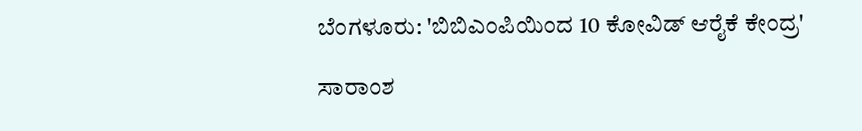ಬೆಂಗಳೂರು: 'ಬಿಬಿಎಂಪಿಯಿಂದ 10 ಕೋವಿಡ್‌ ಆರೈಕೆ ಕೇಂದ್ರ'

ಸಾರಾಂಶ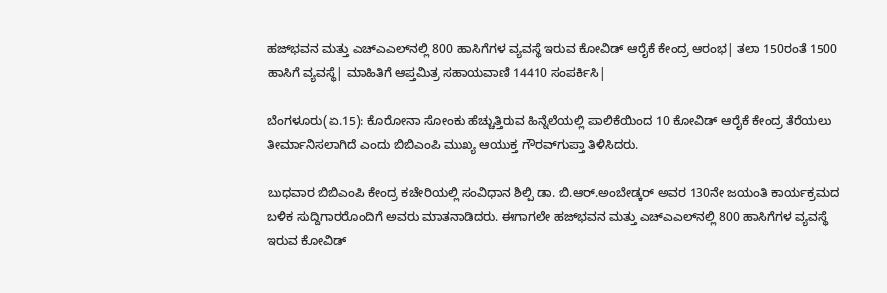ಹಜ್‌ಭವನ ಮತ್ತು ಎಚ್‌ಎಎಲ್‌ನಲ್ಲಿ 800 ಹಾಸಿಗೆಗಳ ವ್ಯವಸ್ಥೆ ಇರುವ ಕೋವಿಡ್‌ ಆರೈಕೆ ಕೇಂದ್ರ ಆರಂಭ| ತಲಾ 150ರಂತೆ 1500 ಹಾಸಿಗೆ ವ್ಯವಸ್ಥೆ| ಮಾಹಿತಿಗೆ ಆಪ್ತಮಿತ್ರ ಸಹಾಯವಾಣಿ 14410 ಸಂಪರ್ಕಿಸಿ|

ಬೆಂಗಳೂರು(ಏ.15): ಕೊರೋನಾ ಸೋಂಕು ಹೆಚ್ಚುತ್ತಿರುವ ಹಿನ್ನೆಲೆಯಲ್ಲಿ ಪಾಲಿಕೆಯಿಂದ 10 ಕೋವಿಡ್‌ ಆರೈಕೆ ಕೇಂದ್ರ ತೆರೆಯಲು ತೀರ್ಮಾನಿಸಲಾಗಿದೆ ಎಂದು ಬಿಬಿಎಂಪಿ ಮುಖ್ಯ ಆಯುಕ್ತ ಗೌರವ್‌ಗುಪ್ತಾ ತಿಳಿಸಿದರು.

ಬುಧವಾರ ಬಿಬಿಎಂಪಿ ಕೇಂದ್ರ ಕಚೇರಿಯಲ್ಲಿ ಸಂವಿಧಾನ ಶಿಲ್ಪಿ ಡಾ. ಬಿ.ಆರ್‌.ಅಂಬೇಡ್ಕರ್‌ ಅವರ 130ನೇ ಜಯಂತಿ ಕಾರ್ಯಕ್ರಮದ ಬಳಿಕ ಸುದ್ದಿಗಾರರೊಂದಿಗೆ ಅವರು ಮಾತನಾಡಿದರು. ಈಗಾಗಲೇ ಹಜ್‌ಭವನ ಮತ್ತು ಎಚ್‌ಎಎಲ್‌ನಲ್ಲಿ 800 ಹಾಸಿಗೆಗಳ ವ್ಯವಸ್ಥೆ ಇರುವ ಕೋವಿಡ್‌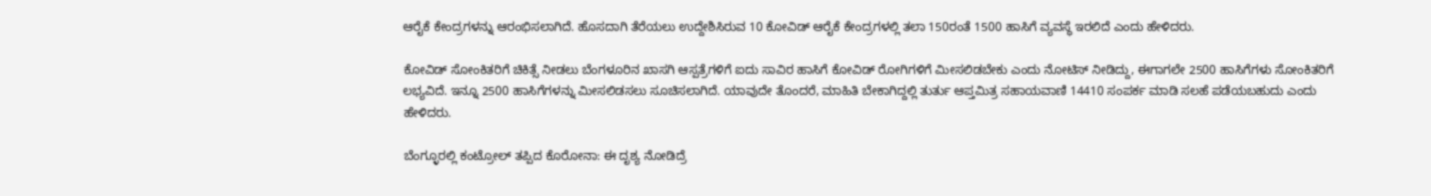ಆರೈಕೆ ಕೇಂದ್ರಗಳನ್ನು ಆರಂಭಿಸಲಾಗಿದೆ. ಹೊಸದಾಗಿ ತೆರೆಯಲು ಉದ್ದೇಶಿಸಿರುವ 10 ಕೋವಿಡ್‌ ಆರೈಕೆ ಕೇಂದ್ರಗಳಲ್ಲಿ ತಲಾ 150ರಂತೆ 1500 ಹಾಸಿಗೆ ವ್ಯವಸ್ಥೆ ಇರಲಿದೆ ಎಂದು ಹೇಳಿದರು.

ಕೋವಿಡ್‌ ಸೋಂಕಿತರಿಗೆ ಚಿಕಿತ್ಸೆ ನೀಡಲು ಬೆಂಗಳೂರಿನ ಖಾಸಗಿ ಆಸ್ಪತ್ರೆಗಳಿಗೆ ಐದು ಸಾವಿರ ಹಾಸಿಗೆ ಕೋವಿಡ್‌ ರೋಗಿಗಳಿಗೆ ಮೀಸಲಿಡಬೇಕು ಎಂದು ನೋಟಿಸ್‌ ನೀಡಿದ್ದು, ಈಗಾಗಲೇ 2500 ಹಾಸಿಗೆಗಳು ಸೋಂಕಿತರಿಗೆ ಲಭ್ಯವಿದೆ. ಇನ್ನೂ 2500 ಹಾಸಿಗೆಗಳನ್ನು ಮೀಸಲಿಡಸಲು ಸೂಚಿಸಲಾಗಿದೆ. ಯಾವುದೇ ತೊಂದರೆ, ಮಾಹಿತಿ ಬೇಕಾಗಿದ್ದಲ್ಲಿ ತುರ್ತು ಆಪ್ತಮಿತ್ರ ಸಹಾಯವಾಣಿ 14410 ಸಂಪರ್ಕ ಮಾಡಿ ಸಲಹೆ ಪಡೆಯಬಹುದು ಎಂದು ಹೇಳಿದರು.

ಬೆಂಗ್ಳೂರಲ್ಲಿ ಕಂಟ್ರೋಲ್‌ ತಪ್ಪಿದ ಕೊರೋನಾ: ಈ ದೃಶ್ಯ ನೋಡಿದ್ರೆ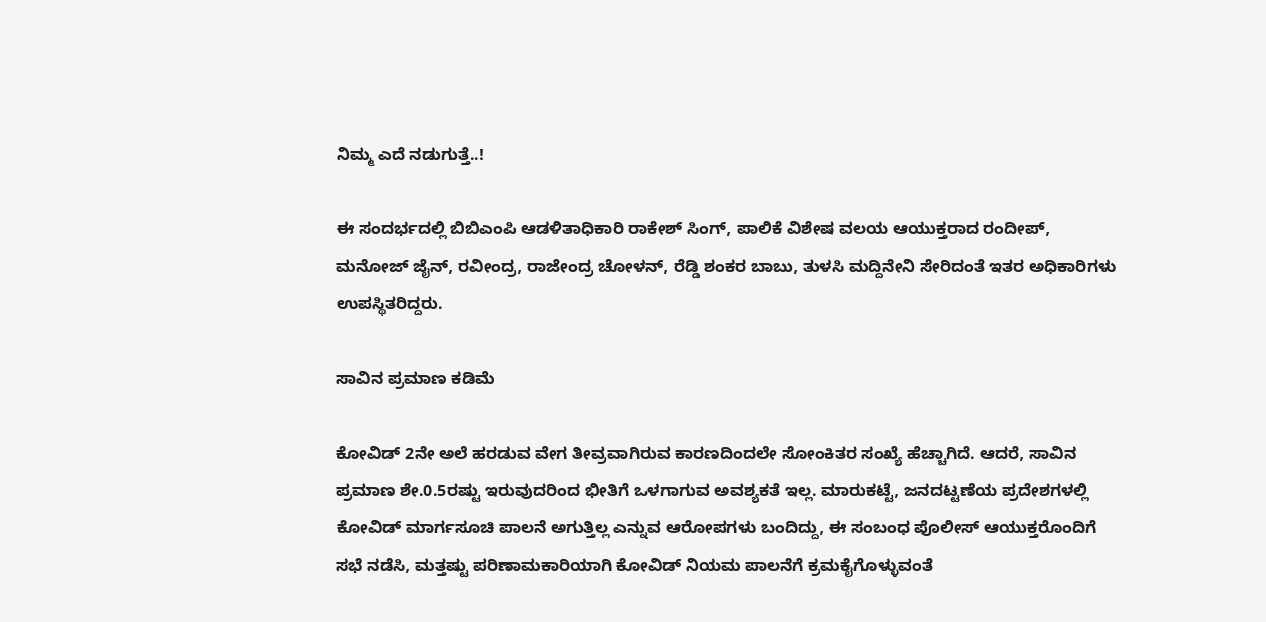ನಿಮ್ಮ ಎದೆ ನಡುಗುತ್ತೆ..!

ಈ ಸಂದರ್ಭದಲ್ಲಿ ಬಿಬಿಎಂಪಿ ಆಡಳಿತಾಧಿಕಾರಿ ರಾಕೇಶ್‌ ಸಿಂಗ್‌, ಪಾಲಿಕೆ ವಿಶೇಷ ವಲಯ ಆಯುಕ್ತರಾದ ರಂದೀಪ್‌, ಮನೋಜ್‌ ಜೈನ್‌, ರವೀಂದ್ರ, ರಾಜೇಂದ್ರ ಚೋಳನ್‌, ರೆಡ್ಡಿ ಶಂಕರ ಬಾಬು, ತುಳಸಿ ಮದ್ದಿನೇನಿ ಸೇರಿದಂತೆ ಇತರ ಅಧಿಕಾರಿಗಳು ಉಪಸ್ಥಿತರಿದ್ದರು.

ಸಾವಿನ ಪ್ರಮಾಣ ಕಡಿಮೆ

ಕೋವಿಡ್‌ 2ನೇ ಅಲೆ ಹರಡುವ ವೇಗ ತೀವ್ರವಾಗಿರುವ ಕಾರಣದಿಂದಲೇ ಸೋಂಕಿತರ ಸಂಖ್ಯೆ ಹೆಚ್ಚಾಗಿದೆ. ಆದರೆ, ಸಾವಿನ ಪ್ರಮಾಣ ಶೇ.0.5ರಷ್ಟು ಇರುವುದರಿಂದ ಭೀತಿಗೆ ಒಳಗಾಗುವ ಅವಶ್ಯಕತೆ ಇಲ್ಲ. ಮಾರುಕಟ್ಟೆ, ಜನದಟ್ಟಣೆಯ ಪ್ರದೇಶಗಳಲ್ಲಿ ಕೋವಿಡ್‌ ಮಾರ್ಗಸೂಚಿ ಪಾಲನೆ ಅಗುತ್ತಿಲ್ಲ ಎನ್ನುವ ಆರೋಪಗಳು ಬಂದಿದ್ದು, ಈ ಸಂಬಂಧ ಪೊಲೀಸ್‌ ಆಯುಕ್ತರೊಂದಿಗೆ ಸಭೆ ನಡೆಸಿ, ಮತ್ತಷ್ಟು ಪರಿಣಾಮಕಾರಿಯಾಗಿ ಕೋವಿಡ್‌ ನಿಯಮ ಪಾಲನೆಗೆ ಕ್ರಮಕೈಗೊಳ್ಳುವಂತೆ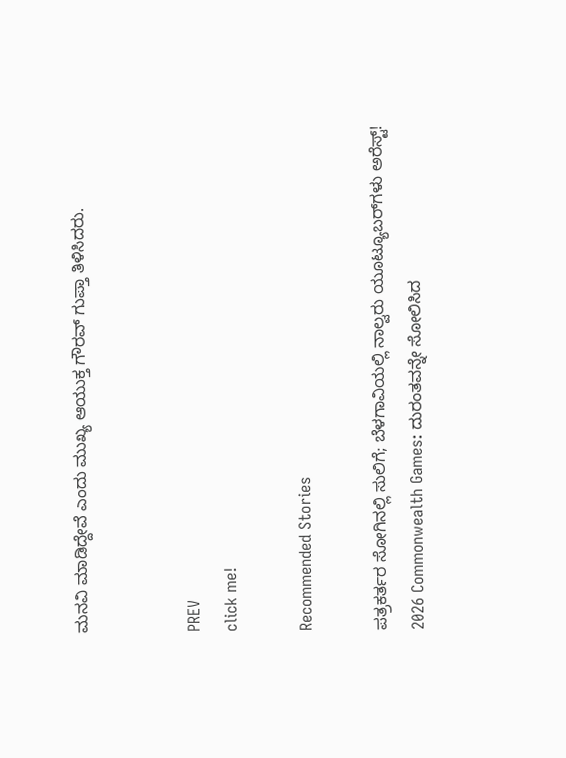ಮನವಿ ಮಾಡಿದ್ದೇವೆ ಎಂದು ಮುಖ್ಯ ಆಯುಕ್ತ ಗೌರವ್‌ ಗುಪ್ತಾ ತಿಳಿಸಿದರು.


PREV
click me!

Recommended Stories

ಪತ್ರಕರ್ತರ ಸೋಗಿನಲ್ಲಿ ಸುಲಿಗೆ; ಬೆಳಗಾವಿಯಲ್ಲಿ ನಾಲ್ವರು ಯೂಟ್ಯೂಬರ್‌ಗಳು ಅರೆಸ್ಟ್!
2026 Commonwealth Games: ದುರಂತವನ್ನೇ ಸೋಲಿಸಿದ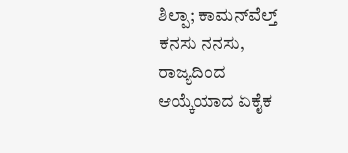ಶಿಲ್ಪಾ; ಕಾಮನ್‌ವೆಲ್ತ್ ಕನಸು ನನಸು, ರಾಜ್ಯದಿಂದ ಆಯ್ಕೆಯಾದ ಏಕೈಕ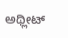ಅಥ್ಲೀಟ್